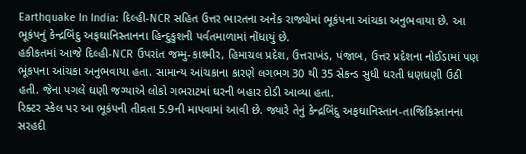Earthquake In India: દિલ્હી-NCR સહિત ઉત્તર ભારતના અનેક રાજ્યોમાં ભૂકંપના આંચકા અનુભવાયા છે. આ ભૂકંપનું કેન્દ્રબિંદુ અફઘાનિસ્તાનના હિન્દુકુશની પર્વતમાળામાં નોંધાયું છે.
હકીકતમાં આજે દિલ્હી-NCR ઉપરાંત જમ્મુ-કાશ્મીર, હિમાચલ પ્રદેશ, ઉત્તરાખંડ, પંજાબ, ઉત્તર પ્રદેશના નોઈડામાં પણ ભૂંકપના આંચકા અનુભવાયા હતા. સામાન્ય આંચકાના કારણે લગભગ 30 થી 35 સેકન્ડ સુધી ધરતી ધણધણી ઉઠી હતી. જેના પગલે ઘણી જગ્યાએ લોકો ગભરાટમાં ઘરની બહાર દોડી આવ્યા હતા.
રિક્ટર સ્કેલ પર આ ભૂકંપની તીવ્રતા 5.9ની માપવામાં આવી છે. જ્યારે તેનું કેન્દ્રબિંદુ અફઘાનિસ્તાન-તાજિકિસ્તાનના સરહદી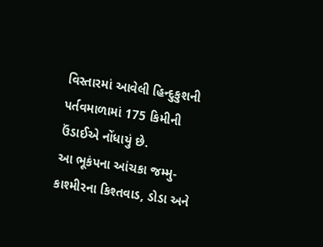વિસ્તારમાં આવેલી હિન્દુકુશની પર્તવમાળામાં 175 કિમીની ઉંડાઈએ નોંધાયું છે.
આ ભૂકંપના આંચકા જમ્મુ-કાશ્મીરના કિશ્તવાડ, ડોડા અને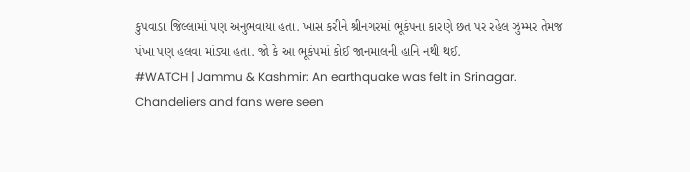કુપવાડા જિલ્લામાં પણ અનુભવાયા હતા. ખાસ કરીને શ્રીનગરમાં ભૂકંપના કારણે છત પર રહેલ ઝુમ્મર તેમજ પંખા પણ હલવા માંડ્યા હતા. જો કે આ ભૂકંપમાં કોઈ જાનમાલની હાનિ નથી થઈ.
#WATCH | Jammu & Kashmir: An earthquake was felt in Srinagar. Chandeliers and fans were seen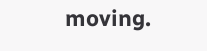moving.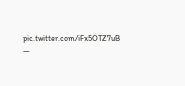pic.twitter.com/iFx5OTZ7uB
—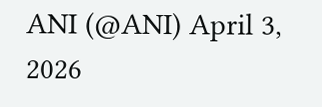ANI (@ANI) April 3, 2026